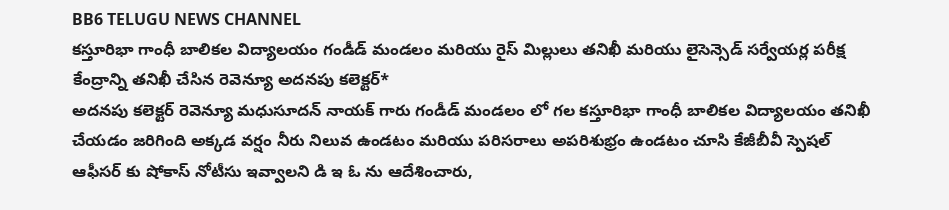BB6 TELUGU NEWS CHANNEL
కస్తూరిభా గాంధీ బాలికల విద్యాలయం గండీడ్ మండలం మరియు రైస్ మిల్లులు తనిఖీ మరియు లైసెన్సెడ్ సర్వేయర్ల పరీక్ష కేంద్రాన్ని తనిఖీ చేసిన రెవెన్యూ అదనపు కలెక్టర్*
అదనపు కలెక్టర్ రెవెన్యూ మధుసూదన్ నాయక్ గారు గండీడ్ మండలం లో గల కస్తూరిభా గాంధీ బాలికల విద్యాలయం తనిఖీ చేయడం జరిగింది అక్కడ వర్షం నీరు నిలువ ఉండటం మరియు పరిసరాలు అపరిశుభ్రం ఉండటం చూసి కేజీబీవీ స్పెషల్ ఆఫీసర్ కు షోకాస్ నోటీసు ఇవ్వాలని డి ఇ ఓ ను ఆదేశించారు,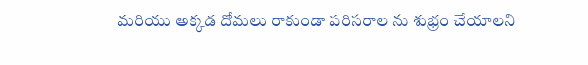మరియు అక్కడ దోమలు రాకుండా పరిసరాల ను శుభ్రం చేయాలని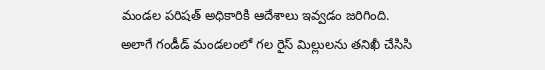మండల పరిషత్ అధికారికి ఆదేశాలు ఇవ్వడం జరిగింది.
అలాగే గండీడ్ మండలంలో గల రైస్ మిల్లులను తనిఖీ చేసిసి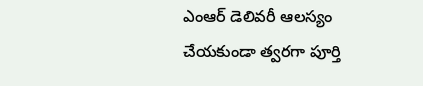ఎంఆర్ డెలివరీ ఆలస్యం చేయకుండా త్వరగా పూర్తి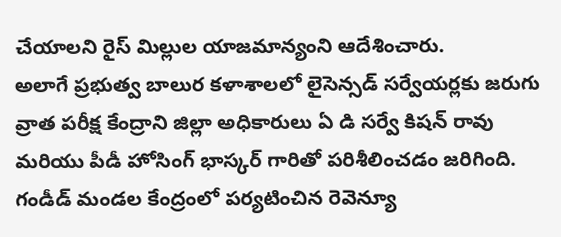చేయాలని రైస్ మిల్లుల యాజమాన్యంని ఆదేశించారు.
అలాగే ప్రభుత్వ బాలుర కళాశాలలో లైసెన్సడ్ సర్వేయర్లకు జరుగు వ్రాత పరీక్ష కేంద్రాని జిల్లా అధికారులు ఏ డి సర్వే కిషన్ రావు మరియు పీడీ హోసింగ్ భాస్కర్ గారితో పరిశీలించడం జరిగింది.
గండీడ్ మండల కేంద్రంలో పర్యటించిన రెవెన్యూ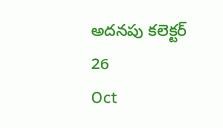అదనపు కలెక్టర్
26
Oct